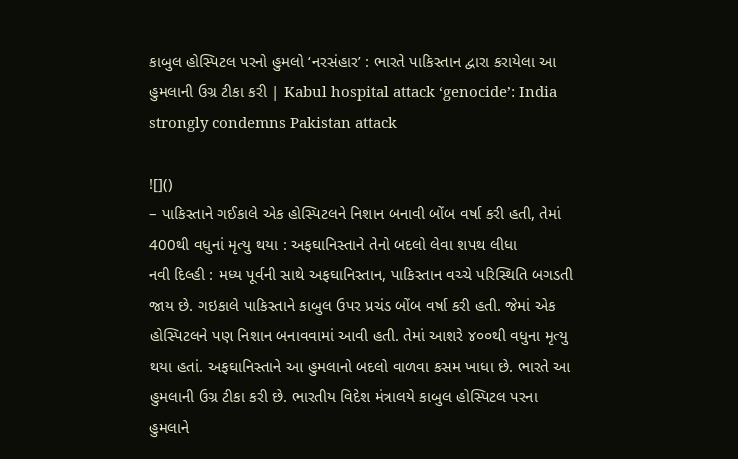કાબુલ હોસ્પિટલ પરનો હુમલો ‘નરસંહાર’ : ભારતે પાકિસ્તાન દ્વારા કરાયેલા આ હુમલાની ઉગ્ર ટીકા કરી | Kabul hospital attack ‘genocide’: India strongly condemns Pakistan attack

![]()
– પાકિસ્તાને ગઈકાલે એક હોસ્પિટલને નિશાન બનાવી બોંબ વર્ષા કરી હતી, તેમાં 400થી વધુનાં મૃત્યુ થયા : અફઘાનિસ્તાને તેનો બદલો લેવા શપથ લીધા
નવી દિલ્હી : મધ્ય પૂર્વની સાથે અફઘાનિસ્તાન, પાકિસ્તાન વચ્ચે પરિસ્થિતિ બગડતી જાય છે. ગઇકાલે પાકિસ્તાને કાબુલ ઉપર પ્રચંડ બોંબ વર્ષા કરી હતી. જેમાં એક હોસ્પિટલને પણ નિશાન બનાવવામાં આવી હતી. તેમાં આશરે ૪૦૦થી વધુના મૃત્યુ થયા હતાં. અફઘાનિસ્તાને આ હુમલાનો બદલો વાળવા કસમ ખાધા છે. ભારતે આ હુમલાની ઉગ્ર ટીકા કરી છે. ભારતીય વિદેશ મંત્રાલયે કાબુલ હોસ્પિટલ પરના હુમલાને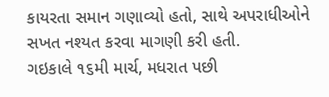કાયરતા સમાન ગણાવ્યો હતો, સાથે અપરાધીઓને સખત નશ્યત કરવા માગણી કરી હતી.
ગઇકાલે ૧૬મી માર્ચ, મધરાત પછી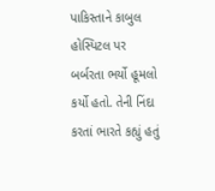પાકિસ્તાને કાબુલ હોસ્પિટલ પર બર્બરતા ભર્યો હૂમલો કર્યો હતો. તેની નિંદા કરતાં ભારતે કહ્યું હતું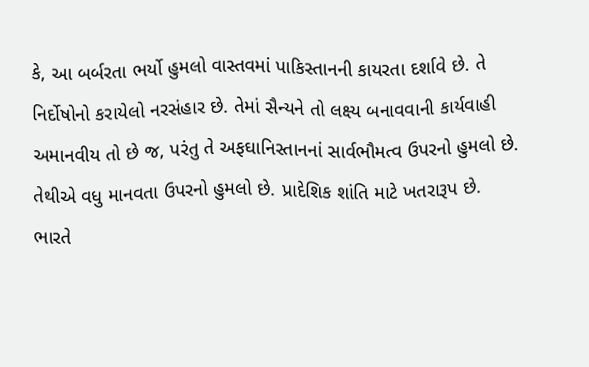કે, આ બર્બરતા ભર્યો હુમલો વાસ્તવમાં પાકિસ્તાનની કાયરતા દર્શાવે છે. તે નિર્દોષોનો કરાયેલો નરસંહાર છે. તેમાં સૈન્યને તો લક્ષ્ય બનાવવાની કાર્યવાહી અમાનવીય તો છે જ, પરંતુ તે અફઘાનિસ્તાનનાં સાર્વભૌમત્વ ઉપરનો હુમલો છે. તેથીએ વધુ માનવતા ઉપરનો હુમલો છે. પ્રાદેશિક શાંતિ માટે ખતરારૂપ છે.
ભારતે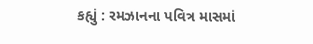કહ્યું : રમઝાનના પવિત્ર માસમાં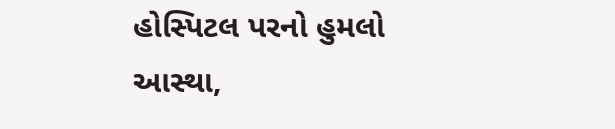હોસ્પિટલ પરનો હુમલો આસ્થા,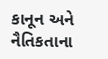કાનૂન અને નૈતિકતાના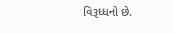વિરૂધ્ધનો છે.